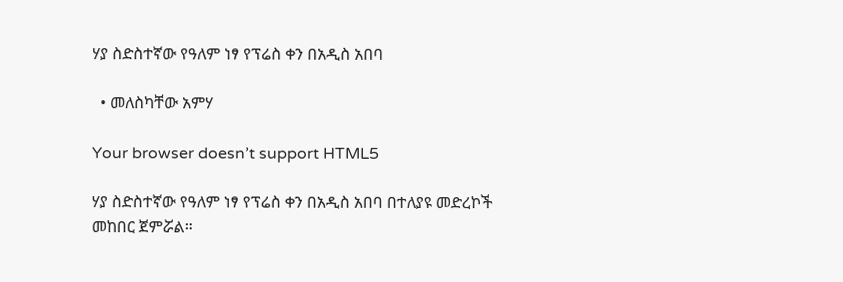ሃያ ስድስተኛው የዓለም ነፃ የፕሬስ ቀን በአዲስ አበባ

  • መለስካቸው አምሃ

Your browser doesn’t support HTML5

ሃያ ስድስተኛው የዓለም ነፃ የፕሬስ ቀን በአዲስ አበባ በተለያዩ መድረኮች መከበር ጀምሯል።